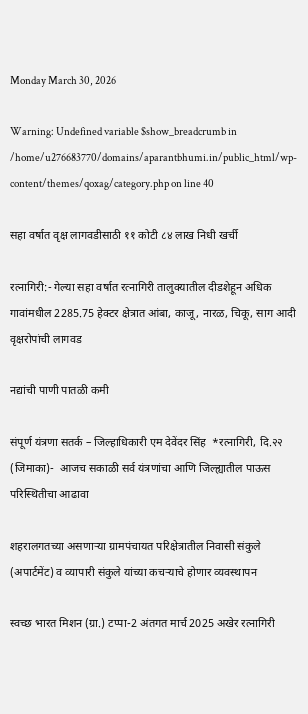Monday March 30, 2026

Warning: Undefined variable $show_breadcrumb in /home/u276683770/domains/aparantbhumi.in/public_html/wp-content/themes/qoxag/category.php on line 40

सहा वर्षात वृक्ष लागवडीसाठी ११ कोटी ८४ लाख निधी खर्ची

रत्नागिरी:- गेल्या सहा वर्षात रत्नागिरी तालुक्यातील दीडशेहून अधिक गावांमधील 2285.75 हेक्टर क्षेत्रात आंबा, काजू, नारळ, चिकू, साग आदी वृक्षरोपांची लागवड

नद्यांची पाणी पातळी कमी

संपूर्ण यंत्रणा सतर्क – जिल्हाधिकारी एम देवेंदर सिंह  *रत्नागिरी, दि.२२ (जिमाका)-  आजच सकाळी सर्व यंत्रणांचा आणि जिल्ह्यातील पाऊस परिस्थितीचा आढावा

शहरालगतच्या असणाऱ्या ग्रामपंचायत परिक्षेत्रातील निवासी संकुले (अपार्टमेंट) व व्यापारी संकुले यांच्या कचऱ्याचे होणार व्यवस्थापन

स्वच्छ भारत मिशन (ग्रा.) टप्पा-2 अंतगत मार्च 2025 अखेर रत्नागिरी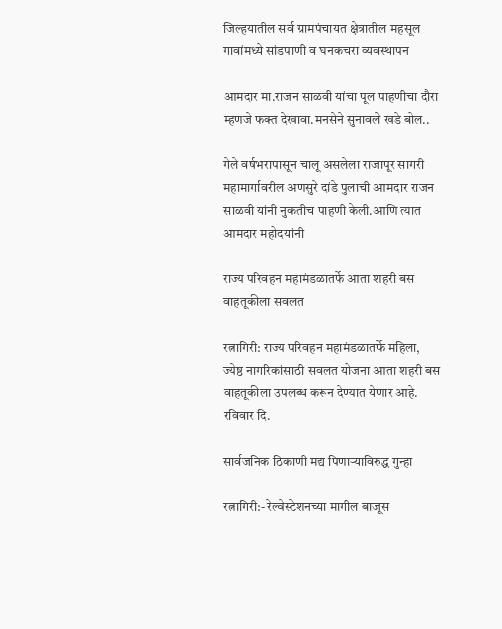जिल्हयातील सर्व ग्रामपंचायत क्षेत्रातील महसूल गावांमध्ये सांडपाणी व घनकचरा व्यवस्थापन

आमदार मा.राजन साळवी यांचा पूल पाहणीचा दौरा म्हणजे फक्त देखावा.मनसेने सुनावले खडे बोल..

गेले वर्षभरापासून चालू असलेला राजापूर सागरी महामार्गावरील अणसुरे दांडे पुलाची आमदार राजन साळवी यांनी नुकतीच पाहणी केली.आणि त्यात आमदार महोदयांनी

राज्य परिवहन महामंडळातर्फे आता शहरी बस वाहतूकीला सवलत

रत्नागिरी: राज्य परिवहन महामंडळातर्फे महिला, ज्येष्ठ नागरिकांसाठी सवलत योजना आता शहरी बस वाहतूकीला उपलब्ध करून देण्यात येणार आहे. रविवार दि.

सार्वजनिक ठिकाणी मद्य पिणाऱ्याविरुद्ध गुन्हा

रत्नागिरी:- रेल्वेस्टेशनच्या मागील बाजूस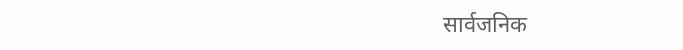सार्वजनिक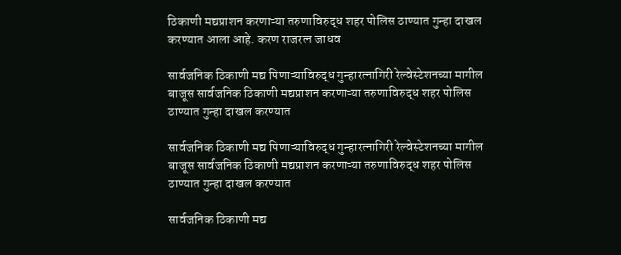ठिकाणी मद्यप्राशन करणाऱ्या तरुणाविरुद्ध शहर पोलिस ठाण्यात गुन्हा दाखल करण्यात आला आहे. करण राजरत्न जाधव

सार्वजनिक ठिकाणी मद्य पिणाऱ्याविरुद्ध गुन्हारत्नागिरी रेल्वेस्टेशनच्या मागील बाजूस सार्वजनिक ठिकाणी मद्यप्राशन करणाऱ्या तरुणाविरुद्ध शहर पोलिस ठाण्यात गुन्हा दाखल करण्यात

सार्वजनिक ठिकाणी मद्य पिणाऱ्याविरुद्ध गुन्हारत्नागिरी रेल्वेस्टेशनच्या मागील बाजूस सार्वजनिक ठिकाणी मद्यप्राशन करणाऱ्या तरुणाविरुद्ध शहर पोलिस ठाण्यात गुन्हा दाखल करण्यात

सार्वजनिक ठिकाणी मद्य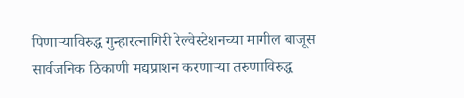पिणाऱ्याविरुद्ध गुन्हारत्नागिरी रेल्वेस्टेशनच्या मागील बाजूस सार्वजनिक ठिकाणी मद्यप्राशन करणाऱ्या तरुणाविरुद्ध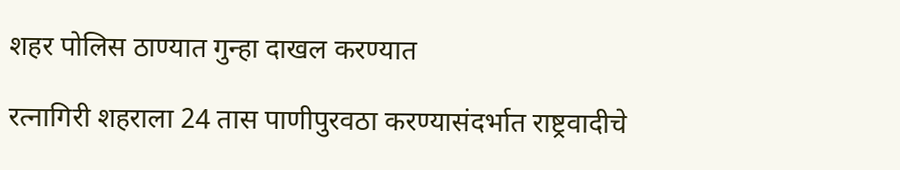शहर पोलिस ठाण्यात गुन्हा दाखल करण्यात

रत्नागिरी शहराला 24 तास पाणीपुरवठा करण्यासंदर्भात राष्ट्रवादीचे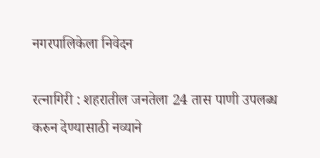नगरपालिकेला निवेदन

रत्नागिरी : शहरातील जनतेला 24 तास पाणी उपलब्ध करुन देण्यासाठी नव्याने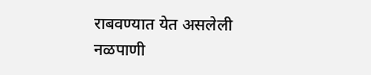राबवण्यात येत असलेली नळपाणी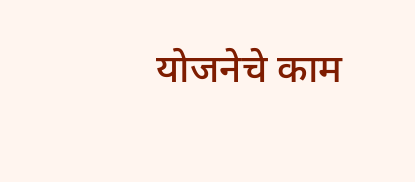योजनेचे काम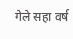गेले सहा वर्ष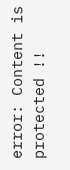error: Content is protected !!